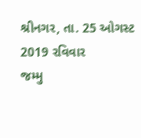શ્રીનગર, તા. 25 ઓગસ્ટ 2019 રવિવાર
જમ્મુ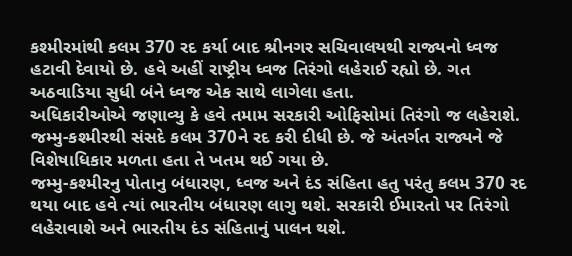કશ્મીરમાંથી કલમ 370 રદ કર્યા બાદ શ્રીનગર સચિવાલયથી રાજ્યનો ધ્વજ હટાવી દેવાયો છે. હવે અહીં રાષ્ટ્રીય ધ્વજ તિરંગો લહેરાઈ રહ્યો છે. ગત અઠવાડિયા સુધી બંને ધ્વજ એક સાથે લાગેલા હતા.
અધિકારીઓએ જણાવ્યુ કે હવે તમામ સરકારી ઓફિસોમાં તિરંગો જ લહેરાશે. જમ્મુ-કશ્મીરથી સંસદે કલમ 370ને રદ કરી દીધી છે. જે અંતર્ગત રાજ્યને જે વિશેષાધિકાર મળતા હતા તે ખતમ થઈ ગયા છે.
જમ્મુ-કશ્મીરનુ પોતાનુ બંધારણ, ધ્વજ અને દંડ સંહિતા હતુ પરંતુ કલમ 370 રદ થયા બાદ હવે ત્યાં ભારતીય બંધારણ લાગુ થશે. સરકારી ઈમારતો પર તિરંગો લહેરાવાશે અને ભારતીય દંડ સંહિતાનું પાલન થશે.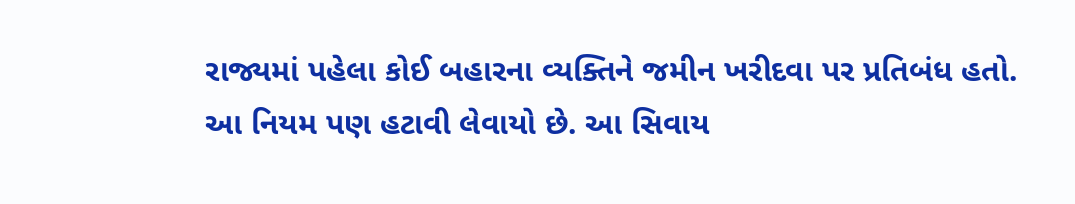રાજ્યમાં પહેલા કોઈ બહારના વ્યક્તિને જમીન ખરીદવા પર પ્રતિબંધ હતો. આ નિયમ પણ હટાવી લેવાયો છે. આ સિવાય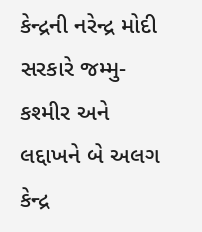કેન્દ્રની નરેન્દ્ર મોદી સરકારે જમ્મુ-કશ્મીર અને લદ્દાખને બે અલગ કેન્દ્ર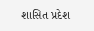શાસિત પ્રદેશ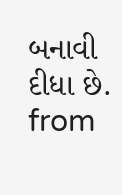બનાવી દીધા છે.
from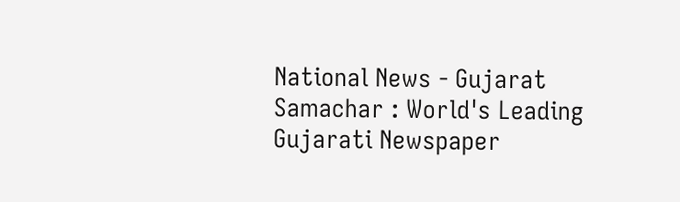National News - Gujarat Samachar : World's Leading Gujarati Newspaper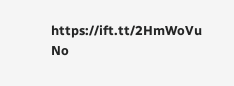https://ift.tt/2HmWoVu
No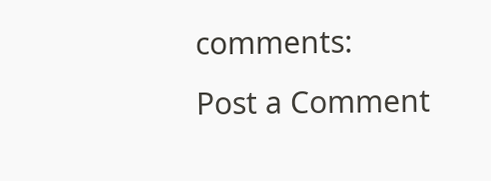comments:
Post a Comment